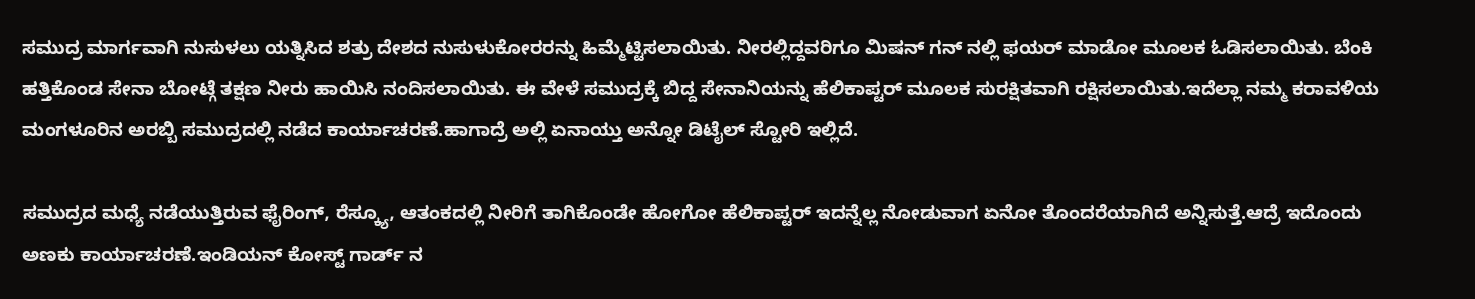ಸಮುದ್ರ ಮಾರ್ಗವಾಗಿ ನುಸುಳಲು ಯತ್ನಿಸಿದ ಶತ್ರು ದೇಶದ ನುಸುಳುಕೋರರನ್ನು ಹಿಮ್ಮೆಟ್ಟಿಸಲಾಯಿತು. ನೀರಲ್ಲಿದ್ದವರಿಗೂ ಮಿಷನ್ ಗನ್ ನಲ್ಲಿ ಫಯರ್ ಮಾಡೋ ಮೂಲಕ ಓಡಿಸಲಾಯಿತು. ಬೆಂಕಿ ಹತ್ತಿಕೊಂಡ ಸೇನಾ ಬೋಟ್ಗೆ ತಕ್ಷಣ ನೀರು ಹಾಯಿಸಿ ನಂದಿಸಲಾಯಿತು. ಈ ವೇಳೆ ಸಮುದ್ರಕ್ಕೆ ಬಿದ್ದ ಸೇನಾನಿಯನ್ನು ಹೆಲಿಕಾಪ್ಟರ್ ಮೂಲಕ ಸುರಕ್ಷಿತವಾಗಿ ರಕ್ಷಿಸಲಾಯಿತು.ಇದೆಲ್ಲಾ ನಮ್ಮ ಕರಾವಳಿಯ ಮಂಗಳೂರಿನ ಅರಬ್ಬಿ ಸಮುದ್ರದಲ್ಲಿ ನಡೆದ ಕಾರ್ಯಾಚರಣೆ.ಹಾಗಾದ್ರೆ ಅಲ್ಲಿ ಏನಾಯ್ತು ಅನ್ನೋ ಡಿಟೈಲ್ ಸ್ಟೋರಿ ಇಲ್ಲಿದೆ.

ಸಮುದ್ರದ ಮಧ್ಯೆ ನಡೆಯುತ್ತಿರುವ ಫೈರಿಂಗ್, ರೆಸ್ಕ್ಯೂ, ಆತಂಕದಲ್ಲಿ ನೀರಿಗೆ ತಾಗಿಕೊಂಡೇ ಹೋಗೋ ಹೆಲಿಕಾಪ್ಟರ್ ಇದನ್ನೆಲ್ಲ ನೋಡುವಾಗ ಏನೋ ತೊಂದರೆಯಾಗಿದೆ ಅನ್ನಿಸುತ್ತೆ.ಆದ್ರೆ ಇದೊಂದು ಅಣಕು ಕಾರ್ಯಾಚರಣೆ.ಇಂಡಿಯನ್ ಕೋಸ್ಟ್ ಗಾರ್ಡ್ ನ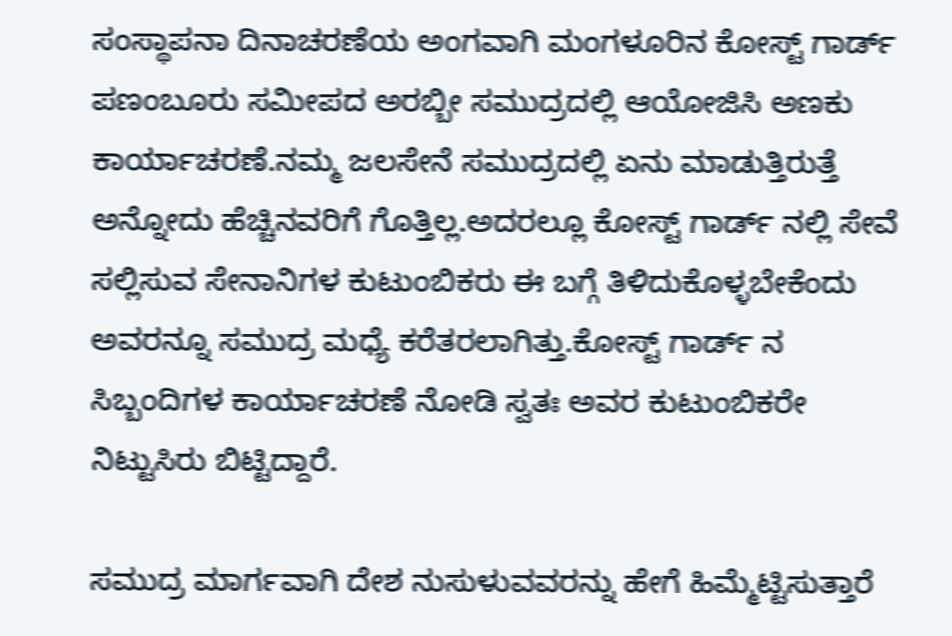ಸಂಸ್ಥಾಪನಾ ದಿನಾಚರಣೆಯ ಅಂಗವಾಗಿ ಮಂಗಳೂರಿನ ಕೋಸ್ಟ್ ಗಾರ್ಡ್ ಪಣಂಬೂರು ಸಮೀಪದ ಅರಬ್ಬೀ ಸಮುದ್ರದಲ್ಲಿ ಆಯೋಜಿಸಿ ಅಣಕು ಕಾರ್ಯಾಚರಣೆ.ನಮ್ಮ ಜಲಸೇನೆ ಸಮುದ್ರದಲ್ಲಿ ಏನು ಮಾಡುತ್ತಿರುತ್ತೆ ಅನ್ನೋದು ಹೆಚ್ಚಿನವರಿಗೆ ಗೊತ್ತಿಲ್ಲ.ಅದರಲ್ಲೂ ಕೋಸ್ಟ್ ಗಾರ್ಡ್ ನಲ್ಲಿ ಸೇವೆ ಸಲ್ಲಿಸುವ ಸೇನಾನಿಗಳ ಕುಟುಂಬಿಕರು ಈ ಬಗ್ಗೆ ತಿಳಿದುಕೊಳ್ಳಬೇಕೆಂದು ಅವರನ್ನೂ ಸಮುದ್ರ ಮಧ್ಯೆ ಕರೆತರಲಾಗಿತ್ತು.ಕೋಸ್ಟ್ ಗಾರ್ಡ್ ನ ಸಿಬ್ಬಂದಿಗಳ ಕಾರ್ಯಾಚರಣೆ ನೋಡಿ ಸ್ವತಃ ಅವರ ಕುಟುಂಬಿಕರೇ ನಿಟ್ಟುಸಿರು ಬಿಟ್ಟಿದ್ದಾರೆ.

ಸಮುದ್ರ ಮಾರ್ಗವಾಗಿ ದೇಶ ನುಸುಳುವವರನ್ನು ಹೇಗೆ ಹಿಮ್ಮೆಟ್ಟಿಸುತ್ತಾರೆ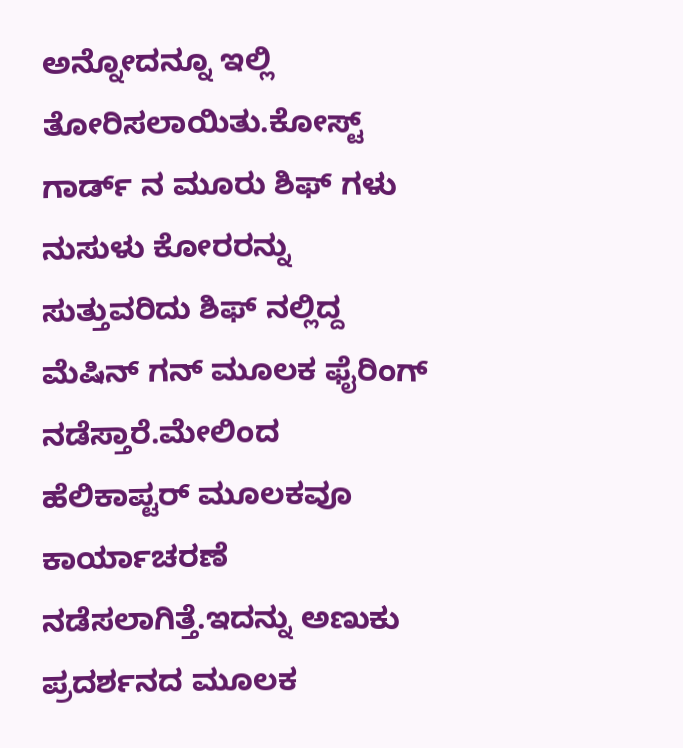ಅನ್ನೋದನ್ನೂ ಇಲ್ಲಿ ತೋರಿಸಲಾಯಿತು.ಕೋಸ್ಟ್ ಗಾರ್ಡ್ ನ ಮೂರು ಶಿಫ್ ಗಳು ನುಸುಳು ಕೋರರನ್ನು ಸುತ್ತುವರಿದು ಶಿಫ್ ನಲ್ಲಿದ್ದ ಮೆಷಿನ್ ಗನ್ ಮೂಲಕ ಫೈರಿಂಗ್ ನಡೆಸ್ತಾರೆ.ಮೇಲಿಂದ ಹೆಲಿಕಾಪ್ಟರ್ ಮೂಲಕವೂ ಕಾರ್ಯಾಚರಣೆ ನಡೆಸಲಾಗಿತ್ತೆ.ಇದನ್ನು ಅಣುಕು ಪ್ರದರ್ಶನದ ಮೂಲಕ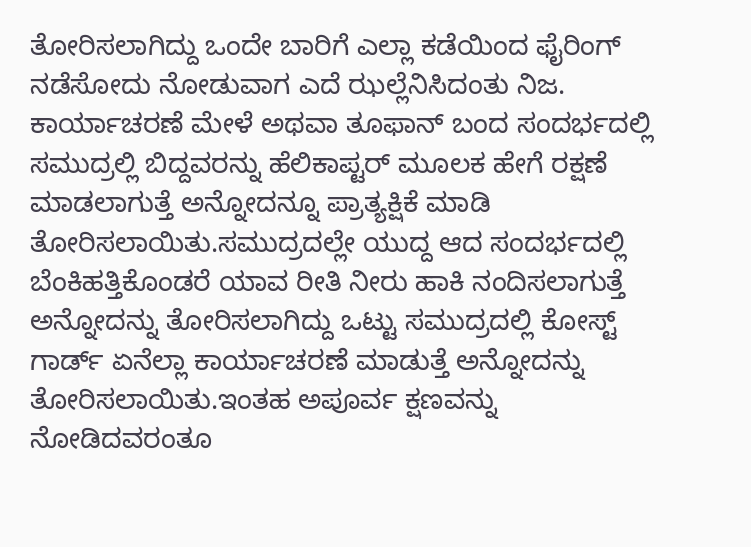ತೋರಿಸಲಾಗಿದ್ದು ಒಂದೇ ಬಾರಿಗೆ ಎಲ್ಲಾ ಕಡೆಯಿಂದ ಫೈರಿಂಗ್ ನಡೆಸೋದು ನೋಡುವಾಗ ಎದೆ ಝಲ್ಲೆನಿಸಿದಂತು ನಿಜ. ಕಾರ್ಯಾಚರಣೆ ಮೇಳೆ ಅಥವಾ ತೂಫಾನ್ ಬಂದ ಸಂದರ್ಭದಲ್ಲಿ ಸಮುದ್ರಲ್ಲಿ ಬಿದ್ದವರನ್ನು ಹೆಲಿಕಾಪ್ಟರ್ ಮೂಲಕ ಹೇಗೆ ರಕ್ಷಣೆ ಮಾಡಲಾಗುತ್ತೆ ಅನ್ನೋದನ್ನೂ ಪ್ರಾತ್ಯಕ್ಷಿಕೆ ಮಾಡಿ ತೋರಿಸಲಾಯಿತು.ಸಮುದ್ರದಲ್ಲೇ ಯುದ್ದ ಆದ ಸಂದರ್ಭದಲ್ಲಿ ಬೆಂಕಿಹತ್ತಿಕೊಂಡರೆ ಯಾವ ರೀತಿ ನೀರು ಹಾಕಿ ನಂದಿಸಲಾಗುತ್ತೆ ಅನ್ನೋದನ್ನು ತೋರಿಸಲಾಗಿದ್ದು ಒಟ್ಟು ಸಮುದ್ರದಲ್ಲಿ ಕೋಸ್ಟ್ ಗಾರ್ಡ್ ಏನೆಲ್ಲಾ ಕಾರ್ಯಾಚರಣೆ ಮಾಡುತ್ತೆ ಅನ್ನೋದನ್ನು ತೋರಿಸಲಾಯಿತು.ಇಂತಹ ಅಪೂರ್ವ ಕ್ಷಣವನ್ನು ನೋಡಿದವರಂತೂ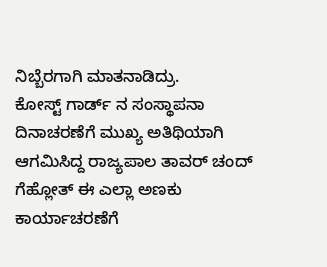ನಿಬ್ಬೆರಗಾಗಿ ಮಾತನಾಡಿದ್ರು.
ಕೋಸ್ಟ್ ಗಾರ್ಡ್ ನ ಸಂಸ್ಥಾಪನಾ ದಿನಾಚರಣೆಗೆ ಮುಖ್ಯ ಅತಿಥಿಯಾಗಿ ಆಗಮಿಸಿದ್ದ ರಾಜ್ಯಪಾಲ ತಾವರ್ ಚಂದ್ ಗೆಹ್ಲೋತ್ ಈ ಎಲ್ಲಾ ಅಣಕು ಕಾರ್ಯಾಚರಣೆಗೆ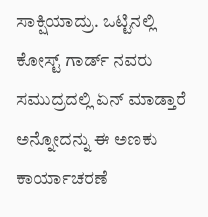ಸಾಕ್ಷಿಯಾದ್ರು. ಒಟ್ಟಿನಲ್ಲಿ ಕೋಸ್ಟ್ ಗಾರ್ಡ್ ನವರು ಸಮುದ್ರದಲ್ಲಿ ಏನ್ ಮಾಡ್ತಾರೆ ಅನ್ನೋದನ್ನು ಈ ಅಣಕು ಕಾರ್ಯಾಚರಣೆ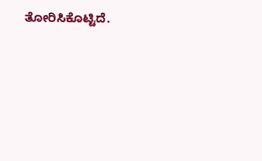ತೋರಿಸಿಕೊಟ್ಟಿದೆ.